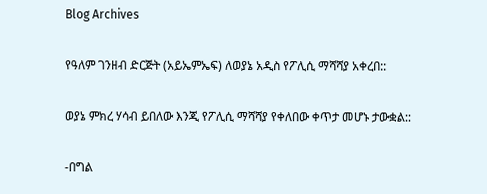Blog Archives

የዓለም ገንዘብ ድርጅት (አይኤምኤፍ) ለወያኔ አዲስ የፖሊሲ ማሻሻያ አቀረበ::

ወያኔ ምክረ ሃሳብ ይበለው እንጂ የፖሊሲ ማሻሻያ የቀለበው ቀጥታ መሆኑ ታውቋል::

-በግል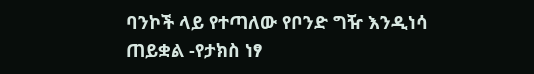ባንኮች ላይ የተጣለው የቦንድ ግዥ እንዲነሳ ጠይቋል -የታክስ ነፃ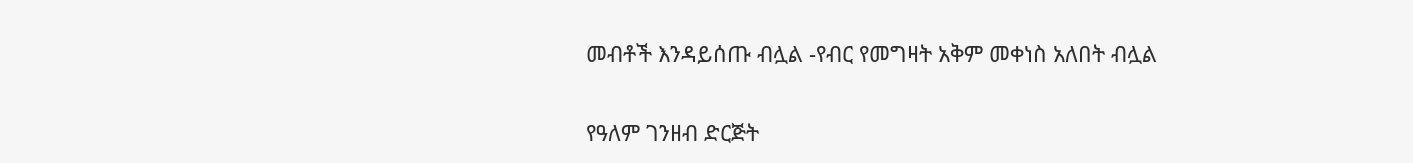መብቶች እንዳይሰጡ ብሏል -የብር የመግዛት አቅም መቀነስ አለበት ብሏል

የዓለም ገንዘብ ድርጅት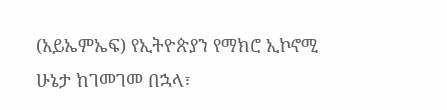(አይኤምኤፍ) የኢትዮጵያን የማክሮ ኢኮኖሚ ሁኔታ ከገመገመ በኋላ፣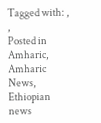Tagged with: , ,
Posted in Amharic, Amharic News, Ethiopian news